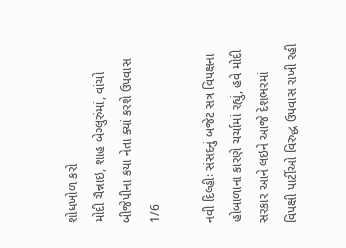શોધખોળ કરો
મોદી ચૈન્નાઇ, શાહ બેગ્લુરુંમાં, વાંચો બીજેપીના કયા નેતા ક્યાં કરશે ઉપવાસ
1/6

નવી દિલ્હીઃ સંસદનું બજેટ સત્ર વિપક્ષના હોબાળાના કારણે ચર્ચામાં રહ્યું, હવે મોદી સરકાર આને લઇને આજે દેશભરમાં વિપક્ષી પાર્ટીઓ વિરુદ્ધ ઉપવાસ રાખી રહી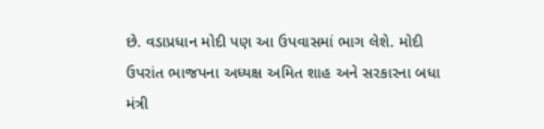છે. વડાપ્રધાન મોદી પણ આ ઉપવાસમાં ભાગ લેશે. મોદી ઉપરાંત ભાજપના અધ્યક્ષ અમિત શાહ અને સરકારના બધા મંત્રી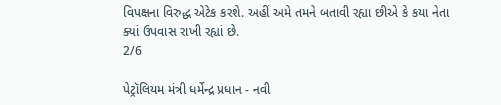વિપક્ષના વિરુદ્ધ એટેક કરશે. અહીં અમે તમને બતાવી રહ્યા છીએ કે કયા નેતા ક્યાં ઉપવાસ રાખી રહ્યાં છે.
2/6

પેટ્રૉલિયમ મંત્રી ધર્મેન્દ્ર પ્રધાન - નવી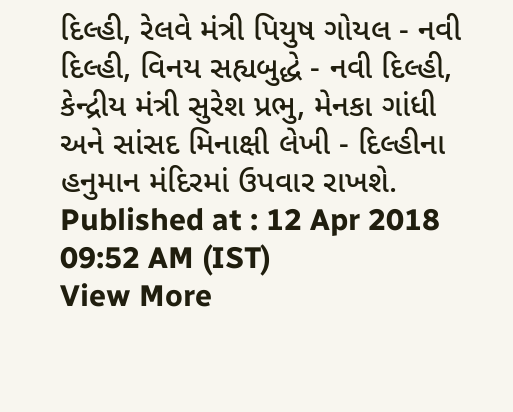દિલ્હી, રેલવે મંત્રી પિયુષ ગોયલ - નવી દિલ્હી, વિનય સહ્યબુદ્ધે - નવી દિલ્હી, કેન્દ્રીય મંત્રી સુરેશ પ્રભુ, મેનકા ગાંધી અને સાંસદ મિનાક્ષી લેખી - દિલ્હીના હનુમાન મંદિરમાં ઉપવાર રાખશે.
Published at : 12 Apr 2018 09:52 AM (IST)
View More